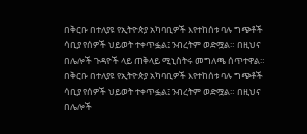በቅርቡ በተለያዩ የኢትዮጵያ አካባቢዎች እየተከሰቱ ባሉ ግጭቶች ሳቢያ የሰዎች ህይወት ተቀጥፏል፤ ንብረትም ወድሟል። በዚህና በሌሎች ጉዳዮች ላይ ጠቅላይ ሚኒስትሩ መግለጫ ሰጥተዋል።
በቅርቡ በተለያዩ የኢትዮጵያ አካባቢዎች እየተከሰቱ ባሉ ግጭቶች ሳቢያ የሰዎች ህይወት ተቀጥፏል፤ ንብረትም ወድሟል። በዚህና በሌሎች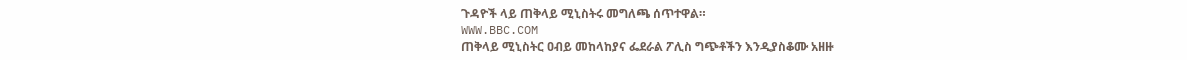ጉዳዮች ላይ ጠቅላይ ሚኒስትሩ መግለጫ ሰጥተዋል።
WWW.BBC.COM
ጠቅላይ ሚኒስትር ዐብይ መከላከያና ፌደራል ፖሊስ ግጭቶችን እንዲያስቆሙ አዘዙ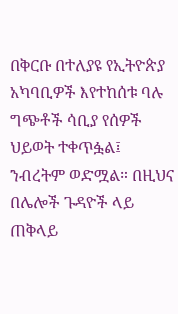በቅርቡ በተለያዩ የኢትዮጵያ አካባቢዎች እየተከሰቱ ባሉ ግጭቶች ሳቢያ የሰዎች ህይወት ተቀጥፏል፤ ንብረትም ወድሟል። በዚህና በሌሎች ጉዳዮች ላይ ጠቅላይ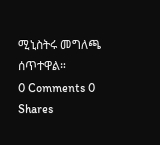ሚኒስትሩ መግለጫ ሰጥተዋል።
0 Comments 0 Shares